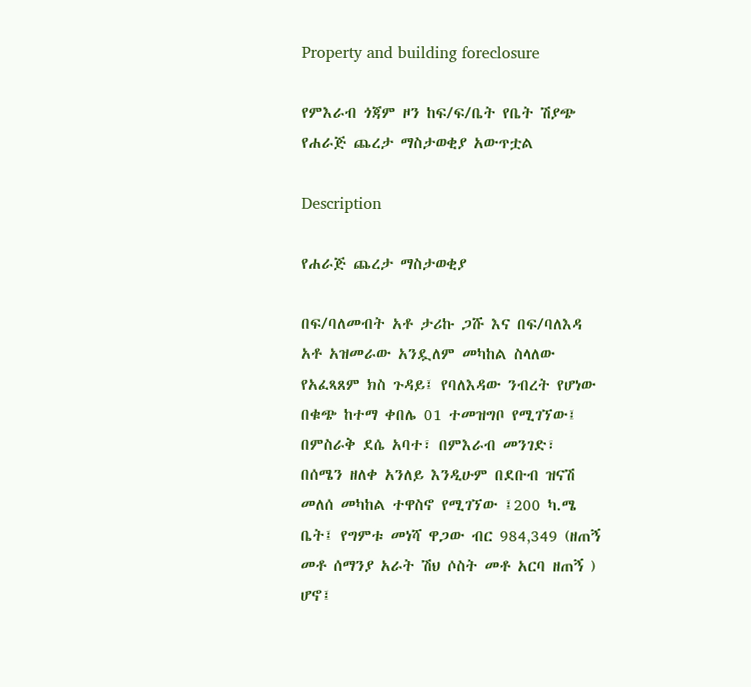Property and building foreclosure

የምእራብ ጎጃም ዞን ከፍ/ፍ/ቤት የቤት ሽያጭ የሐራጅ ጨረታ ማስታወቂያ አውጥቷል

Description

የሐራጅ ጨረታ ማስታወቂያ

በፍ/ባለመብት አቶ ታሪኩ ጋሹ እና በፍ/ባለእዳ አቶ አዝመራው አንዷለም መካከል ስላለው የአፈጻጸም ክስ ጉዳይ፤ የባለእዳው ንብረት የሆነው በቁጭ ከተማ ቀበሌ 01 ተመዝግቦ የሚገኘው፤ በምስራቅ ደሴ አባተ፣ በምእራብ መንገድ፣ በሰሜን ዘለቀ አንለይ እንዲሁም በደቡብ ዝናሽ መለሰ መካከል ተዋስኖ የሚገኘው ፤200 ካ.ሜ ቤት፤ የግምቱ መነሻ ዋጋው ብር 984‚349 (ዘጠኝ መቶ ሰማንያ አራት ሽህ ሶስት መቶ አርባ ዘጠኝ ) ሆኖ፤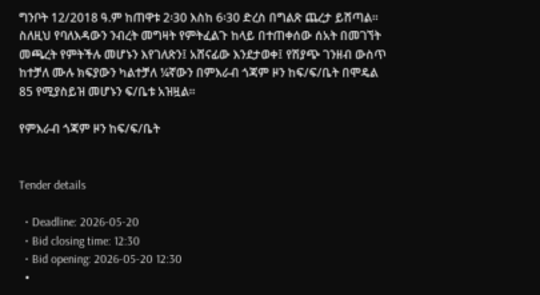ግንቦት 12/2018 ዓ.ም ከጠዋቱ 2፡30 እስከ 6፡30 ድረስ በግልጽ ጨረታ ይሸጣል፡፡ ስለዚህ የባለእዳውን ንብረት መግዛት የምትፈልጉ ከላይ በተጠቀሰው ሰአት በመገኘት መጫረት የምትችሉ መሆኑን እየገለጽን፤ አሸናፊው እንደታወቀ፤ የሽያጭ ገንዘብ ውስጥ ከተቻለ ሙሉ ክፍያውን ካልተቻለ ¼ኛውን በምእራብ ጎጃም ዞን ከፍ/ፍ/ቤት በሞዴል 85 የሚያስይዝ መሆኑን ፍ/ቤቱ አዝዟል።

የምእራብ ጎጃም ዞን ከፍ/ፍ/ቤት


Tender details

  • Deadline: 2026-05-20
  • Bid closing time: 12:30
  • Bid opening: 2026-05-20 12:30
  •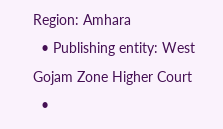Region: Amhara
  • Publishing entity: West Gojam Zone Higher Court
  •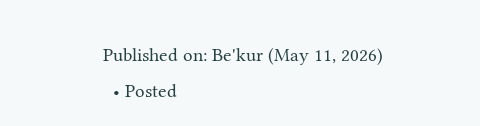Published on: Be'kur (May 11, 2026)
  • Posted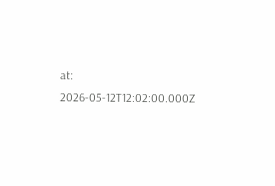at: 2026-05-12T12:02:00.000Z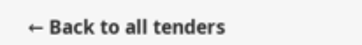← Back to all tenders